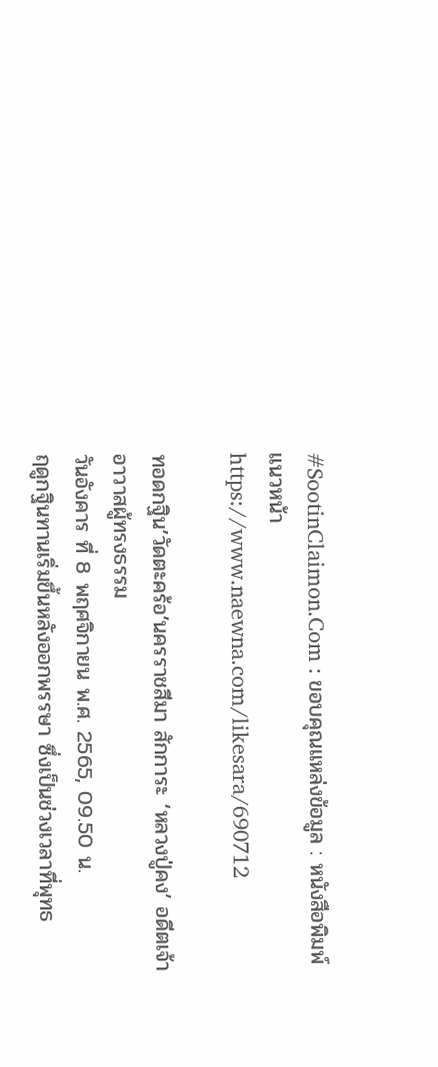#SootinClaimon.Com : ขอบคุณแหล่งข้อมูล : หนังสือพิมพ์แนวหน้า
https://www.naewna.com/likesara/690712

ทอดกฐิน’วัดตะคร้อ’นครราชสีมา สักการะ ‘หลวงปู่คง’ อดีตเจ้าอาวาสผู้ทรงธรรม
วันอังคาร ที่ 8 พฤศจิกายน พ.ศ. 2565, 09.50 น.
ฤดูกฐินทานเริ่มขึ้นหลังออกพรรษา ซึ่งเป็นช่วงเวลาที่พุทธ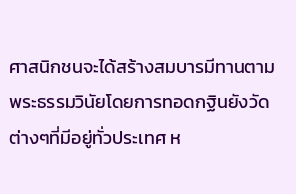ศาสนิกชนจะได้สร้างสมบารมีทานตามพระธรรมวินัยโดยการทอดกฐินยังวัดต่างๆที่มีอยู่ทั่วประเทศ ห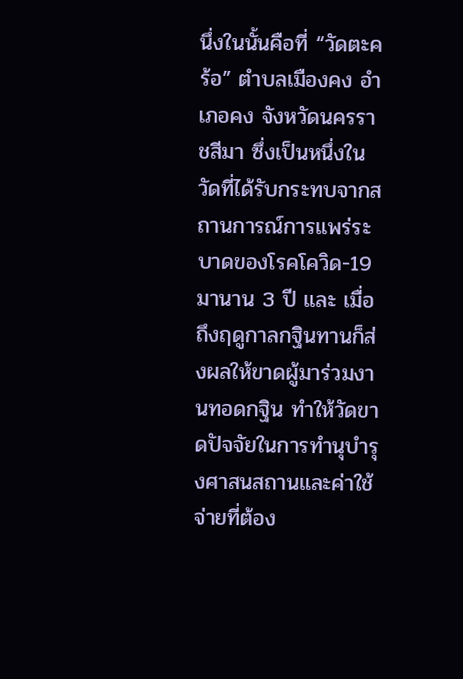นึ่งในนั้นคือที่ “วัดตะคร้อ” ตำบลเมืองคง อำเภอคง จังหวัดนครราชสีมา ซึ่งเป็นหนึ่งในวัดที่ได้รับกระทบจากสถานการณ์การแพร่ระบาดของโรคโควิด-19 มานาน 3 ปี และ เมื่อถึงฤดูกาลกฐินทานก็ส่งผลให้ขาดผู้มาร่วมงานทอดกฐิน ทำให้วัดขาดปัจจัยในการทำนุบำรุงศาสนสถานและค่าใช้จ่ายที่ต้อง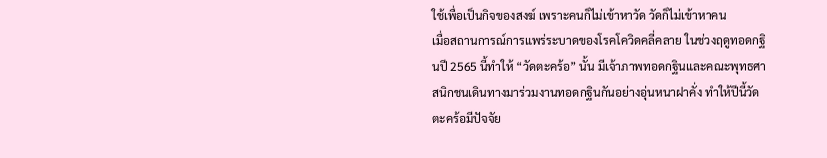ใช้เพื่อเป็นกิจของสงฆ์ เพราะคนก็ไม่เข้าหาวัด วัดก็ไม่เข้าหาคน
เมื่อสถานการณ์การแพร่ระบาดของโรคโควิดคลี่คลาย ในช่วงฤดูทอดกฐินปี 2565 นี้ทำให้ “วัดตะคร้อ” นั้น มีเจ้าภาพทอดกฐินและคณะพุทธศาสนิกชนเดินทางมาร่วมงานทอดกฐินกันอย่างอุ่นหนาฝาคั่ง ทำให้ปีนี้วัดตะคร้อมีปัจจัย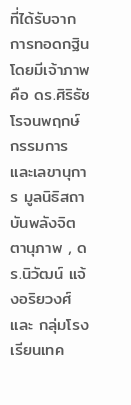ที่ได้รับจากการทอดกฐินโดยมีเจ้าภาพคือ ดร.ศิริธัช โรจนพฤกษ์ กรรมการและเลขานุการ มูลนิธิสถาบันพลังจิตตานุภาพ , ดร.นิวัฒน์ แจ้งอริยวงศ์ และ กลุ่มโรงเรียนเทค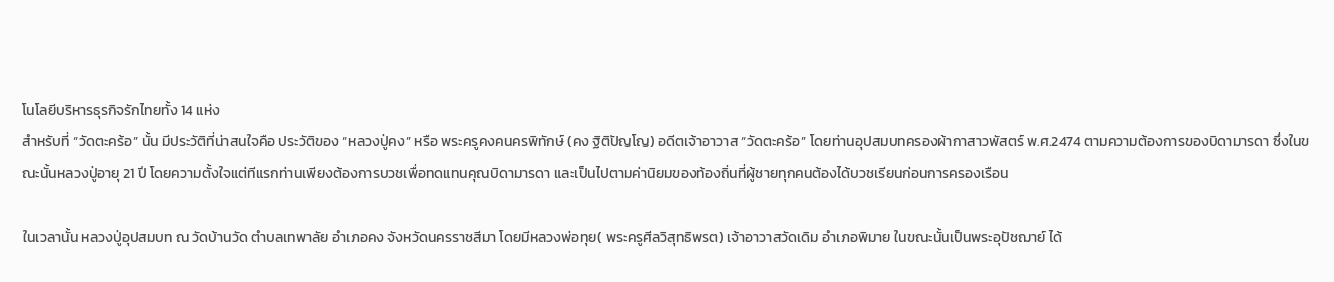โนโลยีบริหารธุรกิจรักไทยทั้ง 14 แห่ง
สำหรับที่ “วัดตะคร้อ” นั้น มีประวัติที่น่าสนใจคือ ประวัติของ “หลวงปู่คง” หรือ พระครูคงคนครพิทักษ์ (คง ฐิติปัญโญ) อดีตเจ้าอาวาส “วัดตะคร้อ” โดยท่านอุปสมบทครองผ้ากาสาวพัสตร์ พ.ศ.2474 ตามความต้องการของบิดามารดา ซึ่งในขณะนั้นหลวงปู่อายุ 21 ปี โดยความตั้งใจแต่ทีแรกท่านเพียงต้องการบวชเพื่อทดแทนคุณบิดามารดา และเป็นไปตามค่านิยมของท้องถิ่นที่ผู้ชายทุกคนต้องได้บวชเรียนก่อนการครองเรือน

ในเวลานั้น หลวงปู่อุปสมบท ณ วัดบ้านวัด ตำบลเทพาลัย อำเภอคง จังหวัดนครราชสีมา โดยมีหลวงพ่อทุย( พระครูศีลวิสุทธิพรต) เจ้าอาวาสวัดเดิม อำเภอพิมาย ในขณะนั้นเป็นพระอุปัชฌาย์ ได้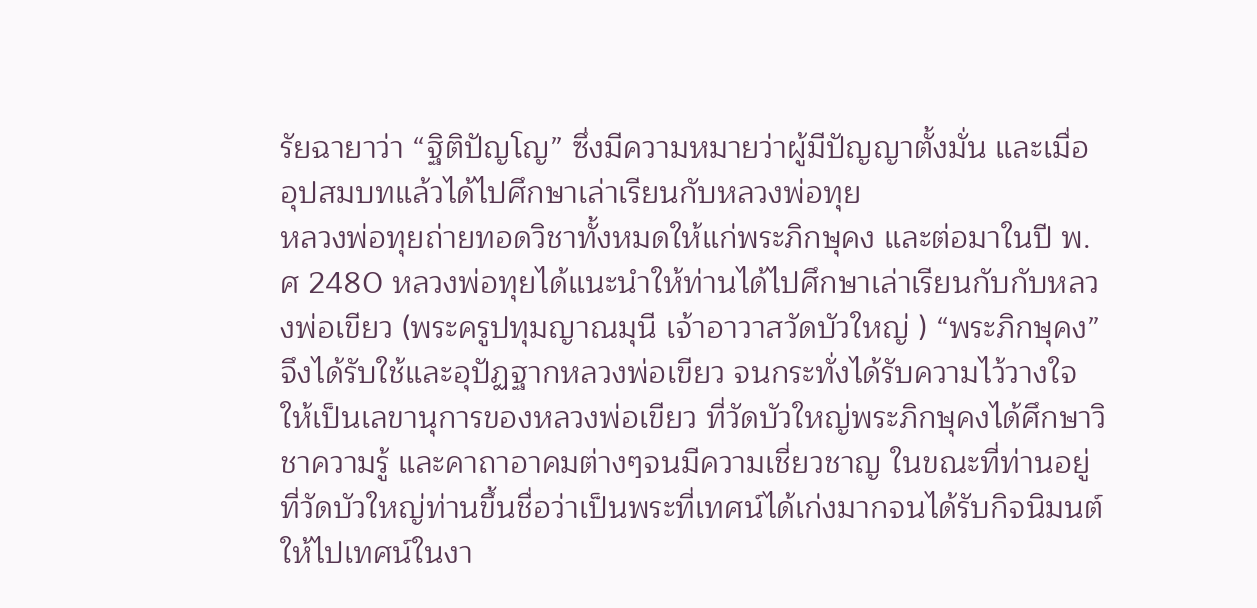รัยฉายาว่า “ฐิติปัญโญ” ซึ่งมีความหมายว่าผู้มีปัญญาตั้งมั่น และเมื่ออุปสมบทแล้วได้ไปศึกษาเล่าเรียนกับหลวงพ่อทุย
หลวงพ่อทุยถ่ายทอดวิชาทั้งหมดให้แก่พระภิกษุคง และต่อมาในปี พ.ศ 2480 หลวงพ่อทุยได้แนะนำให้ท่านได้ไปศึกษาเล่าเรียนกับกับหลวงพ่อเขียว (พระครูปทุมญาณมุนี เจ้าอาวาสวัดบัวใหญ่ ) “พระภิกษุคง” จึงได้รับใช้และอุปัฏฐากหลวงพ่อเขียว จนกระทั่งได้รับความไว้วางใจให้เป็นเลขานุการของหลวงพ่อเขียว ที่วัดบัวใหญ่พระภิกษุคงได้ศึกษาวิชาความรู้ และคาถาอาคมต่างๆจนมีความเชี่ยวชาญ ในขณะที่ท่านอยู่ที่วัดบัวใหญ่ท่านขึ้นชื่อว่าเป็นพระที่เทศน์ได้เก่งมากจนได้รับกิจนิมนต์ให้ไปเทศน์ในงา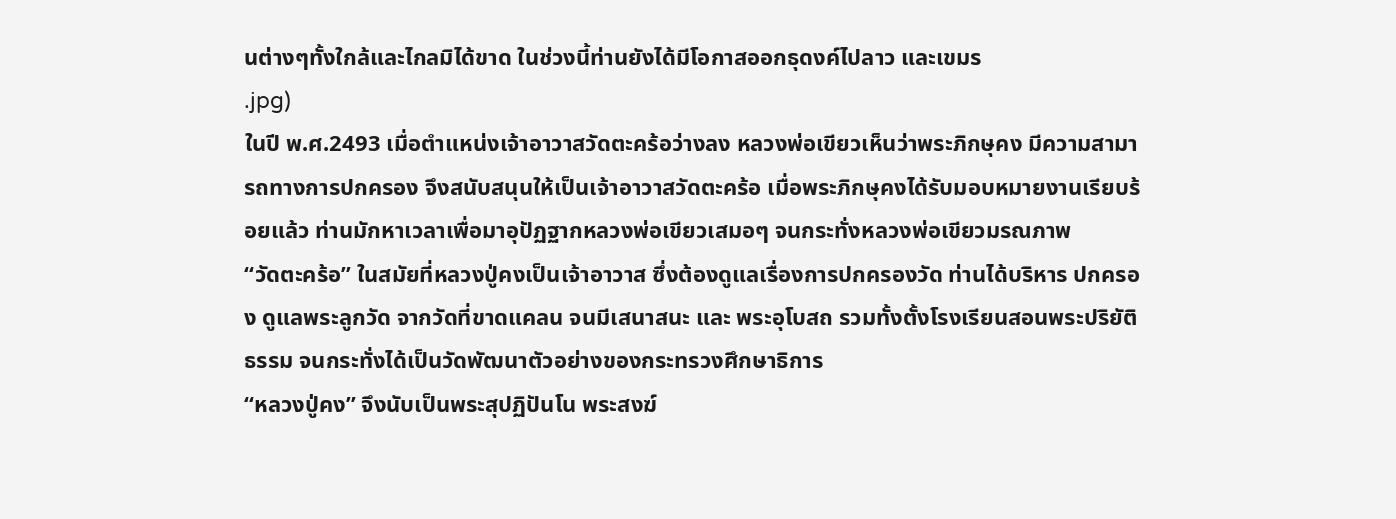นต่างๆทั้งใกล้และไกลมิได้ขาด ในช่วงนี้ท่านยังได้มีโอกาสออกธุดงค์ไปลาว และเขมร
.jpg)
ในปี พ.ศ.2493 เมื่อตำแหน่งเจ้าอาวาสวัดตะคร้อว่างลง หลวงพ่อเขียวเห็นว่าพระภิกษุคง มีความสามารถทางการปกครอง จึงสนับสนุนให้เป็นเจ้าอาวาสวัดตะคร้อ เมื่อพระภิกษุคงได้รับมอบหมายงานเรียบร้อยแล้ว ท่านมักหาเวลาเพื่อมาอุปัฏฐากหลวงพ่อเขียวเสมอๆ จนกระทั่งหลวงพ่อเขียวมรณภาพ
“วัดตะคร้อ” ในสมัยที่หลวงปู่คงเป็นเจ้าอาวาส ซึ่งต้องดูแลเรื่องการปกครองวัด ท่านได้บริหาร ปกครอง ดูแลพระลูกวัด จากวัดที่ขาดแคลน จนมีเสนาสนะ และ พระอุโบสถ รวมทั้งตั้งโรงเรียนสอนพระปริยัติธรรม จนกระทั่งได้เป็นวัดพัฒนาตัวอย่างของกระทรวงศึกษาธิการ
“หลวงปู่คง” จึงนับเป็นพระสุปฏิปันโน พระสงฆ์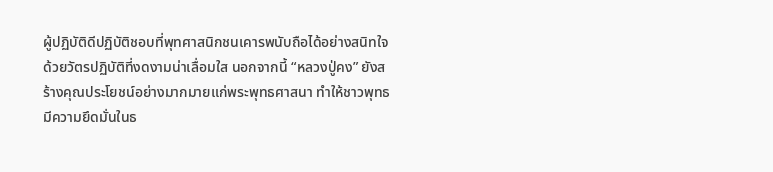ผู้ปฏิบัติดีปฏิบัติชอบที่พุทศาสนิกชนเคารพนับถือได้อย่างสนิทใจ ด้วยวัตรปฏิบัติที่งดงามน่าเลื่อมใส นอกจากนี้ “หลวงปู่คง” ยังสร้างคุณประโยชน์อย่างมากมายแก่พระพุทธศาสนา ทำให้ชาวพุทธมีความยึดมั่นในธ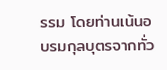รรม โดยท่านเน้นอบรมกุลบุตรจากทั่ว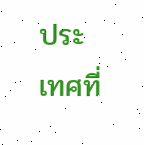ประเทศที่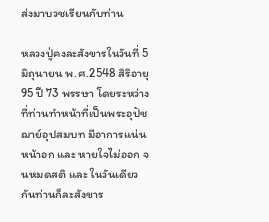ส่งมาบวชเรียนกับท่าน

หลวงปู่คงละสังขารในวันที่ 5 มิถุนายน พ.ศ.2548 สิริอายุ 95 ปี 73 พรรษา โดยระหว่างที่ท่านทำหน้าที่เป็นพระอุปัชฌาย์อุปสมบท มีอาการแน่นหน้าอก และ หายใจไม่ออก จนหมดสติ และ ในวันเดียวกันท่านก็ละสังขาร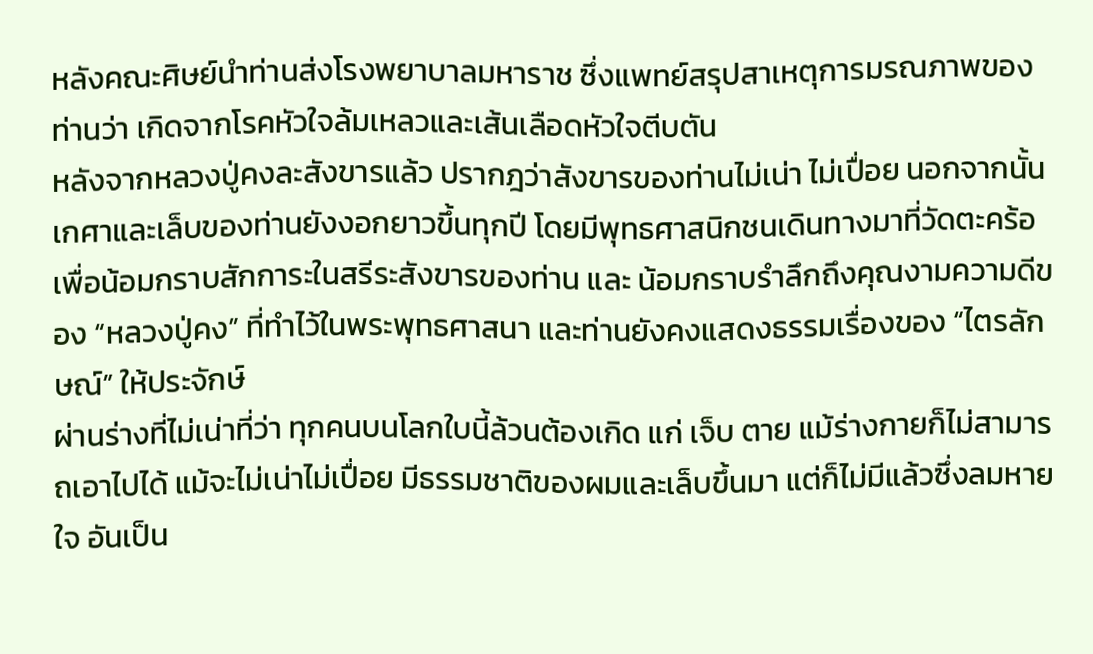หลังคณะศิษย์นำท่านส่งโรงพยาบาลมหาราช ซึ่งแพทย์สรุปสาเหตุการมรณภาพของท่านว่า เกิดจากโรคหัวใจล้มเหลวและเส้นเลือดหัวใจตีบตัน
หลังจากหลวงปู่คงละสังขารแล้ว ปรากฎว่าสังขารของท่านไม่เน่า ไม่เปื่อย นอกจากนั้นเกศาและเล็บของท่านยังงอกยาวขึ้นทุกปี โดยมีพุทธศาสนิกชนเดินทางมาที่วัดตะคร้อเพื่อน้อมกราบสักการะในสรีระสังขารของท่าน และ น้อมกราบรำลึกถึงคุณงามความดีของ “หลวงปู่คง” ที่ทำไว้ในพระพุทธศาสนา และท่านยังคงแสดงธรรมเรื่องของ “ไตรลักษณ์” ให้ประจักษ์
ผ่านร่างที่ไม่เน่าที่ว่า ทุกคนบนโลกใบนี้ล้วนต้องเกิด แก่ เจ็บ ตาย แม้ร่างกายก็ไม่สามารถเอาไปได้ แม้จะไม่เน่าไม่เปื่อย มีธรรมชาติของผมและเล็บขึ้นมา แต่ก็ไม่มีแล้วซึ่งลมหายใจ อันเป็น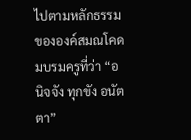ไปตามหลักธรรมขององค์สมณโคดมบรมครูที่ว่า “อนิจจัง ทุกขัง อนัตตา”